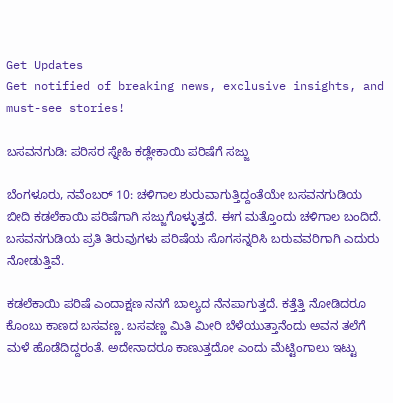Get Updates
Get notified of breaking news, exclusive insights, and must-see stories!

ಬಸವನಗುಡಿ: ಪರಿಸರ ಸ್ನೇಹಿ ಕಡ್ಲೇಕಾಯಿ ಪರಿಷೆಗೆ ಸಜ್ಜು

ಬೆಂಗಳೂರು, ನವೆಂಬರ್ 10: ಚಳಿಗಾಲ ಶುರುವಾಗುತ್ತಿದ್ದಂತೆಯೇ ಬಸವನಗುಡಿಯ ಬೀದಿ ಕಡಲೆಕಾಯಿ ಪರಿಷೆಗಾಗಿ ಸಜ್ಜುಗೊಳ್ಳುತ್ತದೆ. ಈಗ ಮತ್ತೊಂದು ಚಳಿಗಾಲ ಬಂದಿದೆ. ಬಸವನಗುಡಿಯ ಪ್ರತಿ ತಿರುವುಗಳು ಪರಿಷೆಯ ಸೊಗಸನ್ನರಿಸಿ ಬರುವವರಿಗಾಗಿ ಎದುರು ನೋಡುತ್ತಿವೆ.

ಕಡಲೆಕಾಯಿ ಪರಿಷೆ ಎಂದಾಕ್ಷಣ ನನಗೆ ಬಾಲ್ಯದ ನೆನಪಾಗುತ್ತದೆ. ಕತ್ತೆತ್ತಿ ನೋಡಿದರೂ ಕೊಂಬು ಕಾಣದ ಬಸವಣ್ಣ. ಬಸವಣ್ಣ ಮಿತಿ ಮೀರಿ ಬೆಳೆಯುತ್ತಾನೆಂದು ಅವನ ತಲೆಗೆ ಮಳೆ ಹೊಡೆದಿದ್ದರಂತೆ. ಅದೇನಾದರೂ ಕಾಣುತ್ತದೋ ಎಂದು ಮೆಟ್ಟಿಂಗಾಲು ಇಟ್ಟು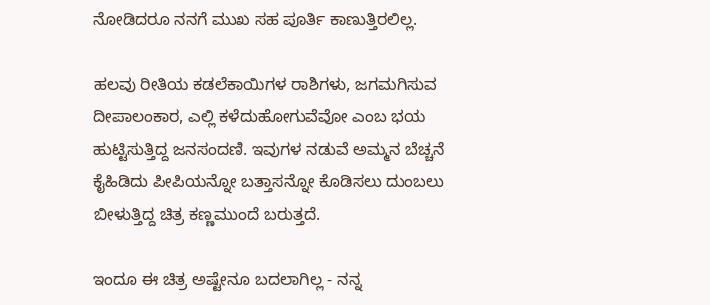ನೋಡಿದರೂ ನನಗೆ ಮುಖ ಸಹ ಪೂರ್ತಿ ಕಾಣುತ್ತಿರಲಿಲ್ಲ.

ಹಲವು ರೀತಿಯ ಕಡಲೆಕಾಯಿಗಳ ರಾಶಿಗಳು, ಜಗಮಗಿಸುವ ದೀಪಾಲಂಕಾರ, ಎಲ್ಲಿ ಕಳೆದುಹೋಗುವೆವೋ ಎಂಬ ಭಯ ಹುಟ್ಟಿಸುತ್ತಿದ್ದ ಜನಸಂದಣಿ. ಇವುಗಳ ನಡುವೆ ಅಮ್ಮನ ಬೆಚ್ಚನೆ ಕೈಹಿಡಿದು ಪೀಪಿಯನ್ನೋ ಬತ್ತಾಸನ್ನೋ ಕೊಡಿಸಲು ದುಂಬಲು ಬೀಳುತ್ತಿದ್ದ ಚಿತ್ರ ಕಣ್ಣಮುಂದೆ ಬರುತ್ತದೆ.

ಇಂದೂ ಈ ಚಿತ್ರ ಅಷ್ಟೇನೂ ಬದಲಾಗಿಲ್ಲ - ನನ್ನ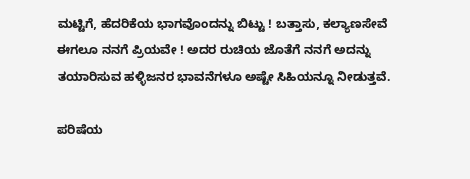ಮಟ್ಟಿಗೆ, ಹೆದರಿಕೆಯ ಭಾಗವೊಂದನ್ನು ಬಿಟ್ಟು ! ಬತ್ತಾಸು, ಕಲ್ಯಾಣಸೇವೆ ಈಗಲೂ ನನಗೆ ಪ್ರಿಯವೇ ! ಅದರ ರುಚಿಯ ಜೊತೆಗೆ ನನಗೆ ಅದನ್ನು ತಯಾರಿಸುವ ಹಳ್ಳಿಜನರ ಭಾವನೆಗಳೂ ಅಷ್ಟೇ ಸಿಹಿಯನ್ನೂ ನೀಡುತ್ತವೆ.

ಪರಿಷೆಯ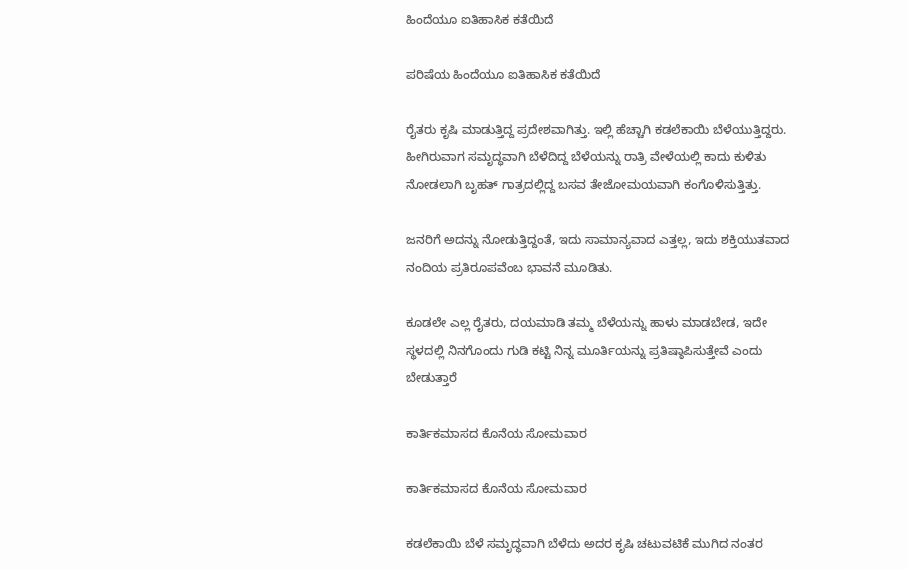ಹಿಂದೆಯೂ ಐತಿಹಾಸಿಕ ಕತೆಯಿದೆ

ಪರಿಷೆಯ ಹಿಂದೆಯೂ ಐತಿಹಾಸಿಕ ಕತೆಯಿದೆ

ರೈತರು ಕೃಷಿ ಮಾಡುತ್ತಿದ್ದ ಪ್ರದೇಶವಾಗಿತ್ತು. ಇಲ್ಲಿ ಹೆಚ್ಚಾಗಿ ಕಡಲೆಕಾಯಿ ಬೆಳೆಯುತ್ತಿದ್ದರು. ಹೀಗಿರುವಾಗ ಸಮೃದ್ಧವಾಗಿ ಬೆಳೆದಿದ್ದ ಬೆಳೆಯನ್ನು ರಾತ್ರಿ ವೇಳೆಯಲ್ಲಿ ಕಾದು ಕುಳಿತು ನೋಡಲಾಗಿ ಬೃಹತ್ ಗಾತ್ರದಲ್ಲಿದ್ದ ಬಸವ ತೇಜೋಮಯವಾಗಿ ಕಂಗೊಳಿಸುತ್ತಿತ್ತು.

ಜನರಿಗೆ ಅದನ್ನು ನೋಡುತ್ತಿದ್ದಂತೆ, ಇದು ಸಾಮಾನ್ಯವಾದ ಎತ್ತಲ್ಲ, ಇದು ಶಕ್ತಿಯುತವಾದ ನಂದಿಯ ಪ್ರತಿರೂಪವೆಂಬ ಭಾವನೆ ಮೂಡಿತು.

ಕೂಡಲೇ ಎಲ್ಲ ರೈತರು, ದಯಮಾಡಿ ತಮ್ಮ ಬೆಳೆಯನ್ನು ಹಾಳು ಮಾಡಬೇಡ, ಇದೇ ಸ್ಥಳದಲ್ಲಿ ನಿನಗೊಂದು ಗುಡಿ ಕಟ್ಟಿ ನಿನ್ನ ಮೂರ್ತಿಯನ್ನು ಪ್ರತಿಷ್ಠಾಪಿಸುತ್ತೇವೆ ಎಂದು ಬೇಡುತ್ತಾರೆ

ಕಾರ್ತಿಕಮಾಸದ ಕೊನೆಯ ಸೋಮವಾರ

ಕಾರ್ತಿಕಮಾಸದ ಕೊನೆಯ ಸೋಮವಾರ

ಕಡಲೆಕಾಯಿ ಬೆಳೆ ಸಮೃದ್ಧವಾಗಿ ಬೆಳೆದು ಅದರ ಕೃಷಿ ಚಟುವಟಿಕೆ ಮುಗಿದ ನಂತರ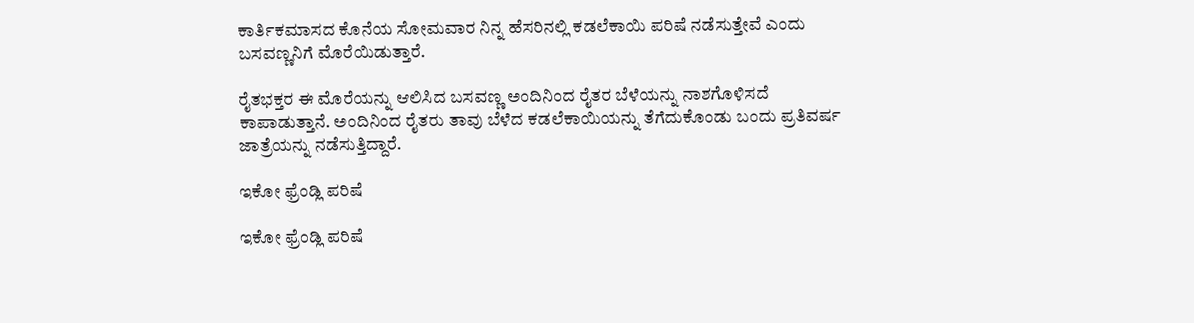ಕಾರ್ತಿಕಮಾಸದ ಕೊನೆಯ ಸೋಮವಾರ ನಿನ್ನ ಹೆಸರಿನಲ್ಲಿ ಕಡಲೆಕಾಯಿ ಪರಿಷೆ ನಡೆಸುತ್ತೇವೆ ಎಂದು ಬಸವಣ್ಣನಿಗೆ ಮೊರೆಯಿಡುತ್ತಾರೆ.

ರೈತಭಕ್ತರ ಈ ಮೊರೆಯನ್ನು ಆಲಿಸಿದ ಬಸವಣ್ಣ ಅಂದಿನಿಂದ ರೈತರ ಬೆಳೆಯನ್ನು ನಾಶಗೊಳಿಸದೆ ಕಾಪಾಡುತ್ತಾನೆ. ಅಂದಿನಿಂದ ರೈತರು ತಾವು ಬೆಳೆದ ಕಡಲೆಕಾಯಿಯನ್ನು ತೆಗೆದುಕೊಂಡು ಬಂದು ಪ್ರತಿವರ್ಷ ಜಾತ್ರೆಯನ್ನು ನಡೆಸುತ್ತಿದ್ದಾರೆ.

ಇಕೋ ಫ್ರೆಂಡ್ಲಿ ಪರಿಷೆ

ಇಕೋ ಫ್ರೆಂಡ್ಲಿ ಪರಿಷೆ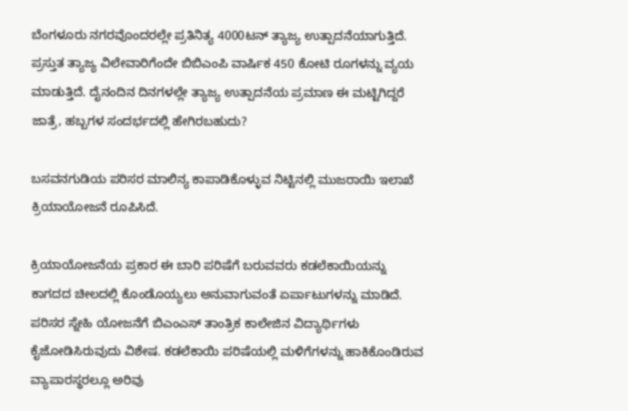ಬೆಂಗಳೂರು ನಗರವೊಂದರಲ್ಲೇ ಪ್ರತಿನಿತ್ಯ 4000ಟನ್ ತ್ಯಾಜ್ಯ ಉತ್ಪಾದನೆಯಾಗುತ್ತಿದೆ. ಪ್ರಸ್ತುತ ತ್ಯಾಜ್ಯ ವಿಲೇವಾರಿಗೆಂದೇ ಬಿಬಿಎಂಪಿ ವಾರ್ಷಿಕ 450 ಕೋಟಿ ರೂಗಳನ್ನು ವ್ಯಯ ಮಾಡುತ್ತಿದೆ. ದೈನಂದಿನ ದಿನಗಳಲ್ಲೇ ತ್ಯಾಜ್ಯ ಉತ್ಪಾದನೆಯ ಪ್ರಮಾಣ ಈ ಮಟ್ಟಿಗಿದ್ದರೆ ಜಾತ್ರೆ, ಹಬ್ಬಗಳ ಸಂದರ್ಭದಲ್ಲಿ ಹೇಗಿರಬಹುದು?

ಬಸವನಗುಡಿಯ ಪರಿಸರ ಮಾಲಿನ್ಯ ಕಾಪಾಡಿಕೊಳ್ಳುವ ನಿಟ್ಟಿನಲ್ಲಿ ಮುಜರಾಯಿ ಇಲಾಖೆ ಕ್ರಿಯಾಯೋಜನೆ ರೂಪಿಸಿದೆ.

ಕ್ರಿಯಾಯೋಜನೆಯ ಪ್ರಕಾರ ಈ ಬಾರಿ ಪರಿಷೆಗೆ ಬರುವವರು ಕಡಲೆಕಾಯಿಯನ್ನು ಕಾಗದದ ಚೀಲದಲ್ಲಿ ಕೊಂಡೊಯ್ಯಲು ಅನುವಾಗುವಂತೆ ಏರ್ಪಾಟುಗಳನ್ನು ಮಾಡಿದೆ. ಪರಿಸರ ಸ್ನೇಹಿ ಯೋಜನೆಗೆ ಬಿಎಂಎಸ್ ತಾಂತ್ರಿಕ ಕಾಲೇಜಿನ ವಿದ್ಯಾರ್ಥಿಗಳು ಕೈಜೋಡಿಸಿರುವುದು ವಿಶೇಷ. ಕಡಲೆಕಾಯಿ ಪರಿಷೆಯಲ್ಲಿ ಮಳಿಗೆಗಳನ್ನು ಹಾಕಿಕೊಂಡಿರುವ ವ್ಯಾಪಾರಸ್ಥರಲ್ಲೂ ಅರಿವು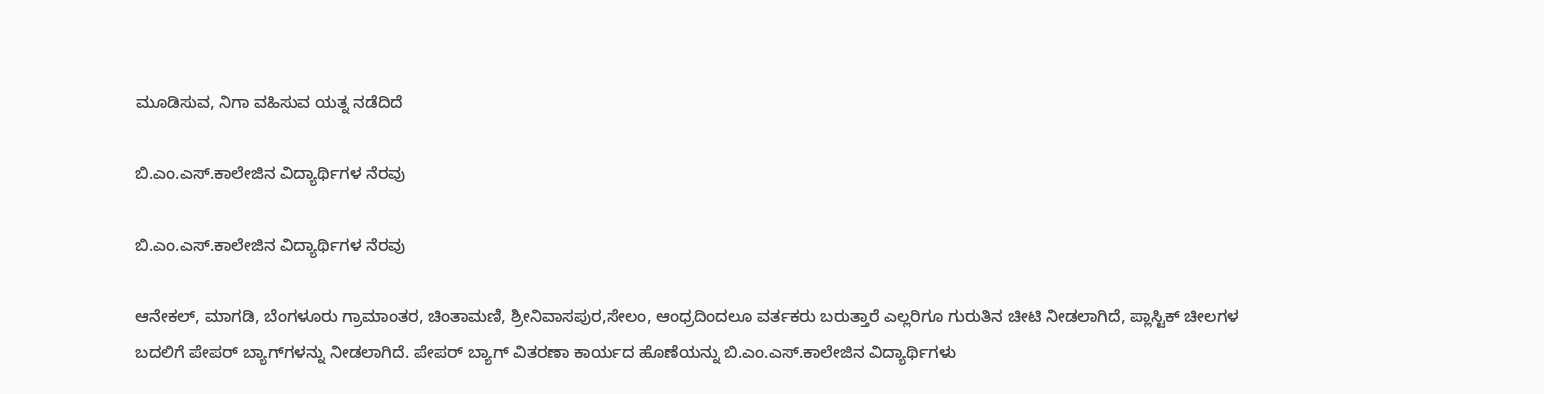ಮೂಡಿಸುವ, ನಿಗಾ ವಹಿಸುವ ಯತ್ನ ನಡೆದಿದೆ

ಬಿ.ಎಂ.ಎಸ್.ಕಾಲೇಜಿನ ವಿದ್ಯಾರ್ಥಿಗಳ ನೆರವು

ಬಿ.ಎಂ.ಎಸ್.ಕಾಲೇಜಿನ ವಿದ್ಯಾರ್ಥಿಗಳ ನೆರವು

ಆನೇಕಲ್, ಮಾಗಡಿ, ಬೆಂಗಳೂರು ಗ್ರಾಮಾಂತರ, ಚಿಂತಾಮಣಿ, ಶ್ರೀನಿವಾಸಪುರ,ಸೇಲಂ, ಆಂಧ್ರದಿಂದಲೂ ವರ್ತಕರು ಬರುತ್ತಾರೆ ಎಲ್ಲರಿಗೂ ಗುರುತಿನ ಚೀಟಿ ನೀಡಲಾಗಿದೆ, ಪ್ಲಾಸ್ಟಿಕ್ ಚೀಲಗಳ ಬದಲಿಗೆ ಪೇಪರ್ ಬ್ಯಾಗ್‍ಗಳನ್ನು ನೀಡಲಾಗಿದೆ. ಪೇಪರ್ ಬ್ಯಾಗ್ ವಿತರಣಾ ಕಾರ್ಯದ ಹೊಣೆಯನ್ನು ಬಿ.ಎಂ.ಎಸ್.ಕಾಲೇಜಿನ ವಿದ್ಯಾರ್ಥಿಗಳು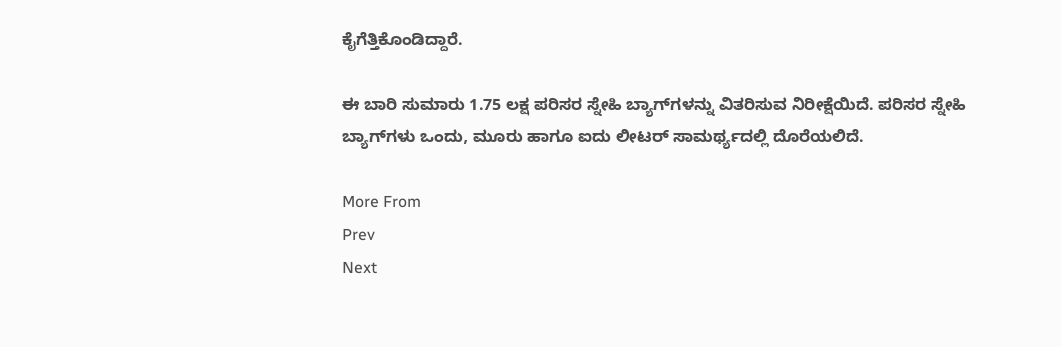ಕೈಗೆತ್ತಿಕೊಂಡಿದ್ದಾರೆ.

ಈ ಬಾರಿ ಸುಮಾರು 1.75 ಲಕ್ಷ ಪರಿಸರ ಸ್ನೇಹಿ ಬ್ಯಾಗ್‍ಗಳನ್ನು ವಿತರಿಸುವ ನಿರೀಕ್ಷೆಯಿದೆ. ಪರಿಸರ ಸ್ನೇಹಿ ಬ್ಯಾಗ್‍ಗಳು ಒಂದು, ಮೂರು ಹಾಗೂ ಐದು ಲೀಟರ್ ಸಾಮರ್ಥ್ಯದಲ್ಲಿ ದೊರೆಯಲಿದೆ.

More From
Prev
Next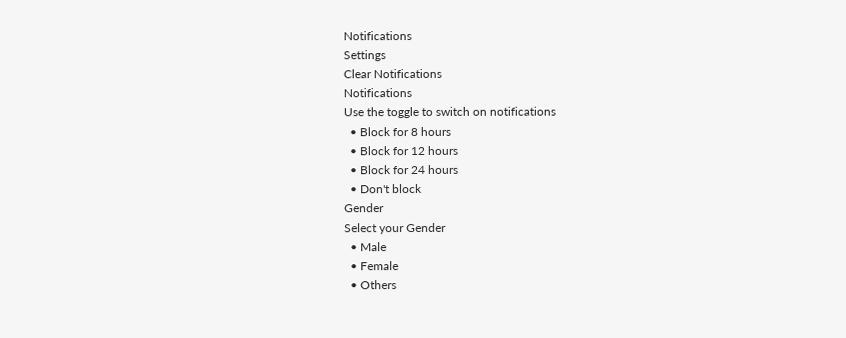Notifications
Settings
Clear Notifications
Notifications
Use the toggle to switch on notifications
  • Block for 8 hours
  • Block for 12 hours
  • Block for 24 hours
  • Don't block
Gender
Select your Gender
  • Male
  • Female
  • Others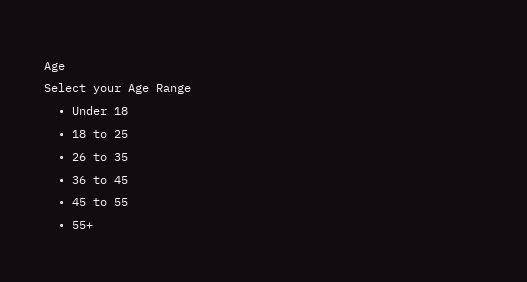Age
Select your Age Range
  • Under 18
  • 18 to 25
  • 26 to 35
  • 36 to 45
  • 45 to 55
  • 55+